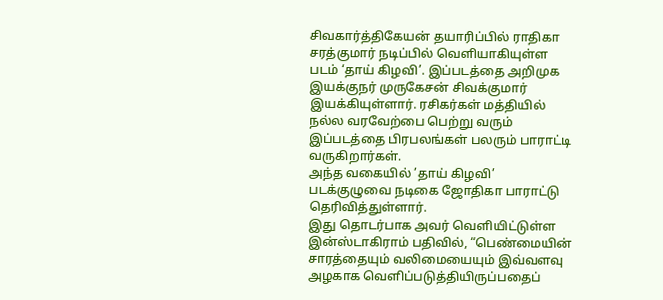சிவகார்த்திகேயன் தயாரிப்பில் ராதிகா சரத்குமார் நடிப்பில் வெளியாகியுள்ள படம் ‘தாய் கிழவி’. இப்படத்தை அறிமுக இயக்குநர் முருகேசன் சிவக்குமார் இயக்கியுள்ளார். ரசிகர்கள் மத்தியில் நல்ல வரவேற்பை பெற்று வரும் இப்படத்தை பிரபலங்கள் பலரும் பாராட்டி வருகிறார்கள்.
அந்த வகையில் ’தாய் கிழவி’ படக்குழுவை நடிகை ஜோதிகா பாராட்டு தெரிவித்துள்ளார்.
இது தொடர்பாக அவர் வெளியிட்டுள்ள இன்ஸ்டாகிராம் பதிவில், “பெண்மையின் சாரத்தையும் வலிமையையும் இவ்வளவு அழகாக வெளிப்படுத்தியிருப்பதைப்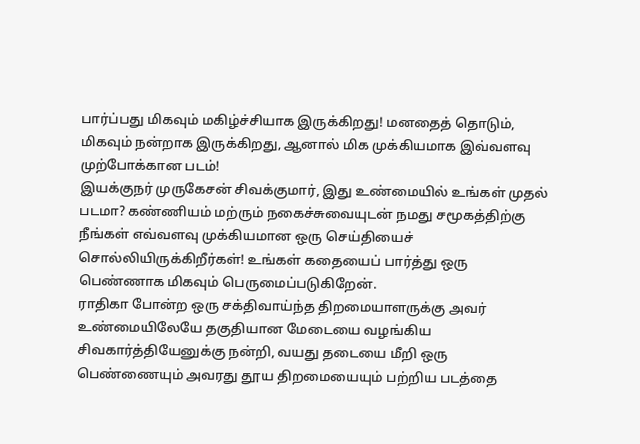பார்ப்பது மிகவும் மகிழ்ச்சியாக இருக்கிறது! மனதைத் தொடும், மிகவும் நன்றாக இருக்கிறது, ஆனால் மிக முக்கியமாக இவ்வளவு முற்போக்கான படம்!
இயக்குநர் முருகேசன் சிவக்குமார், இது உண்மையில் உங்கள் முதல் படமா? கண்ணியம் மற்ரும் நகைச்சுவையுடன் நமது சமூகத்திற்கு நீங்கள் எவ்வளவு முக்கியமான ஒரு செய்தியைச் சொல்லியிருக்கிறீர்கள்! உங்கள் கதையைப் பார்த்து ஒரு பெண்ணாக மிகவும் பெருமைப்படுகிறேன்.
ராதிகா போன்ற ஒரு சக்திவாய்ந்த திறமையாளருக்கு அவர் உண்மையிலேயே தகுதியான மேடையை வழங்கிய சிவகார்த்தியேனுக்கு நன்றி, வயது தடையை மீறி ஒரு பெண்ணையும் அவரது தூய திறமையையும் பற்றிய படத்தை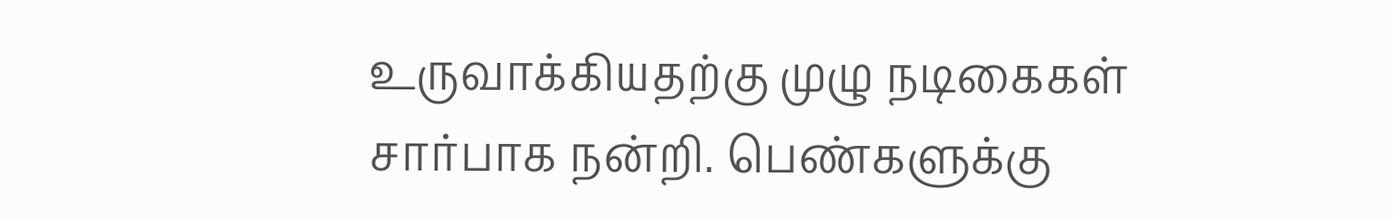உருவாக்கியதற்கு முழு நடிகைகள் சார்பாக நன்றி. பெண்களுக்கு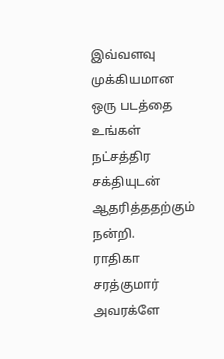இவ்வளவு முக்கியமான ஒரு படத்தை உங்கள் நட்சத்திர சக்தியுடன் ஆதரித்ததற்கும் நன்றி.
ராதிகா சரத்குமார் அவரக்ளே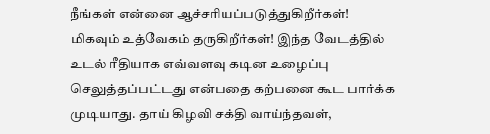நீங்கள் என்னை ஆச்சரியப்படுத்துகிறீர்கள்! மிகவும் உத்வேகம் தருகிறீர்கள்! இந்த வேடத்தில் உடல் ரீதியாக எவ்வளவு கடின உழைப்பு செலுத்தப்பட்டது என்பதை கற்பனை கூட பார்க்க முடியாது. தாய் கிழவி சக்தி வாய்ந்தவள்,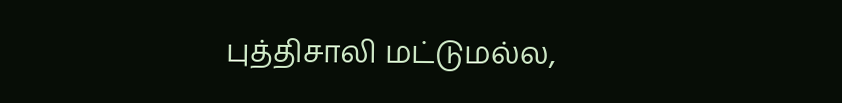புத்திசாலி மட்டுமல்ல,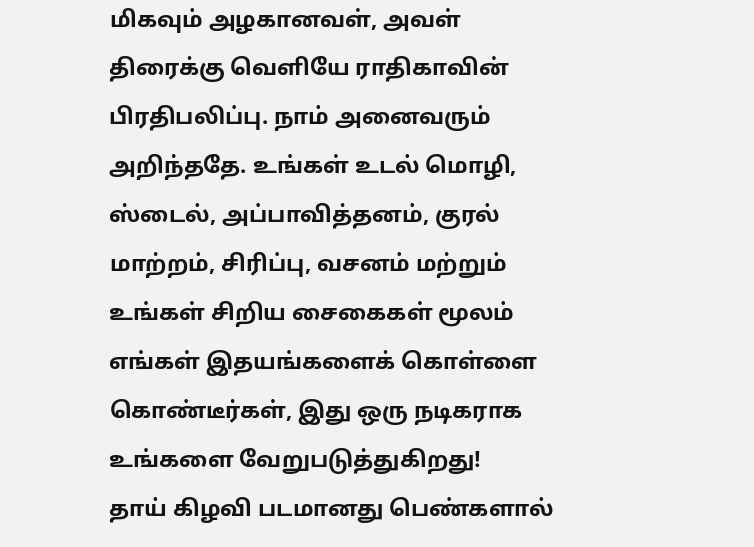மிகவும் அழகானவள், அவள் திரைக்கு வெளியே ராதிகாவின் பிரதிபலிப்பு. நாம் அனைவரும் அறிந்ததே. உங்கள் உடல் மொழி, ஸ்டைல், அப்பாவித்தனம், குரல் மாற்றம், சிரிப்பு, வசனம் மற்றும் உங்கள் சிறிய சைகைகள் மூலம் எங்கள் இதயங்களைக் கொள்ளை கொண்டீர்கள், இது ஒரு நடிகராக உங்களை வேறுபடுத்துகிறது!
தாய் கிழவி படமானது பெண்களால்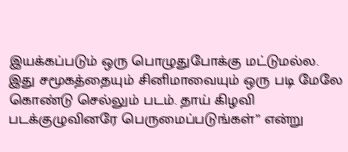இயக்கப்படும் ஒரு பொழுதுபோக்கு மட்டுமல்ல. இது சமூகத்தையும் சினிமாவையும் ஒரு படி மேலே கொண்டு செல்லும் படம். தாய் கிழவி படக்குழுவினரே பெருமைப்படுங்கள்” என்று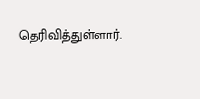தெரிவித்துள்ளார்.